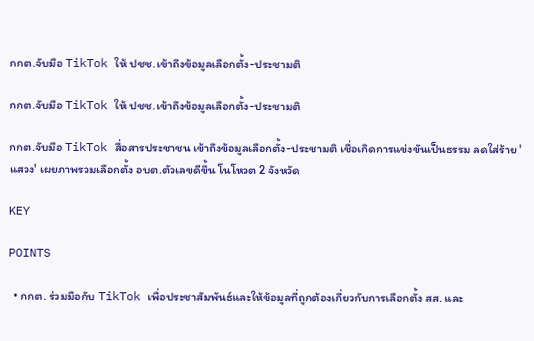กกต.จับมือ TikTok ให้ ปชช.เข้าถึงข้อมูลเลือกตั้ง-ประชามติ

กกต.จับมือ TikTok ให้ ปชช.เข้าถึงข้อมูลเลือกตั้ง-ประชามติ

กกต.จับมือ TikTok สื่อสารประชาชน เข้าถึงข้อมูลเลือกตั้ง-ประชามติ เชื่อเกิดการแข่งขันเป็นธรรม ลดใส่ร้าย 'แสวง' เผยภาพรวมเลือกตั้ง อบต.ตัวเลขดีขึ้น โนโหวต 2 จังหวัด

KEY

POINTS

  • กกต. ร่วมมือกับ TikTok เพื่อประชาสัมพันธ์และให้ข้อมูลที่ถูกต้องเกี่ยวกับการเลือกตั้ง สส. และ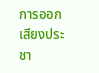การออกเสียงประชา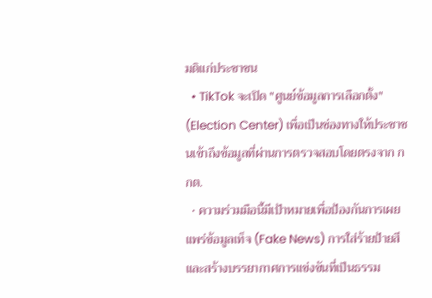มติแก่ประชาชน
  • TikTok จะเปิด "ศูนย์ข้อมูลการเลือกตั้ง" (Election Center) เพื่อเป็นช่องทางให้ประชาชนเข้าถึงข้อมูลที่ผ่านการตรวจสอบโดยตรงจาก กกต.
  • ความร่วมมือนี้มีเป้าหมายเพื่อป้องกันการเผยแพร่ข้อมูลเท็จ (Fake News) การใส่ร้ายป้ายสี และสร้างบรรยากาศการแข่งขันที่เป็นธรรม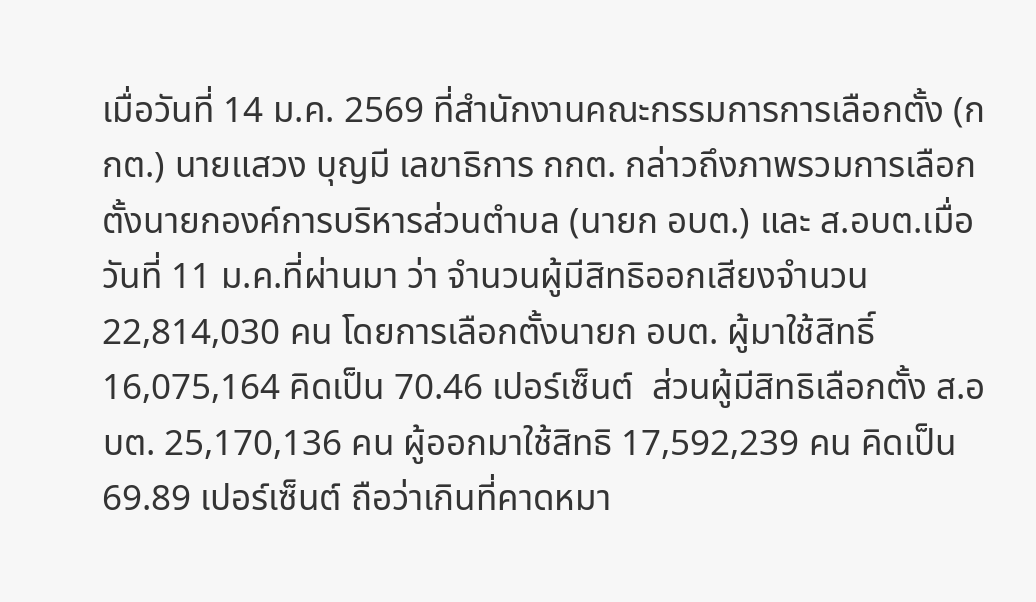เมื่อวันที่ 14 ม.ค. 2569 ที่สำนักงานคณะกรรมการการเลือกตั้ง (กกต.) นายแสวง บุญมี เลขาธิการ กกต. กล่าวถึงภาพรวมการเลือกตั้งนายกองค์การบริหารส่วนตำบล (นายก อบต.) และ ส.อบต.เมื่อวันที่ 11 ม.ค.ที่ผ่านมา ว่า จำนวนผู้มีสิทธิออกเสียงจำนวน 22,814,030 คน โดยการเลือกตั้งนายก อบต. ผู้มาใช้สิทธิ์ 16,075,164 คิดเป็น 70.46 เปอร์เซ็นต์  ส่วนผู้มีสิทธิเลือกตั้ง ส.อบต. 25,170,136 คน ผู้ออกมาใช้สิทธิ 17,592,239 คน คิดเป็น 69.89 เปอร์เซ็นต์ ถือว่าเกินที่คาดหมา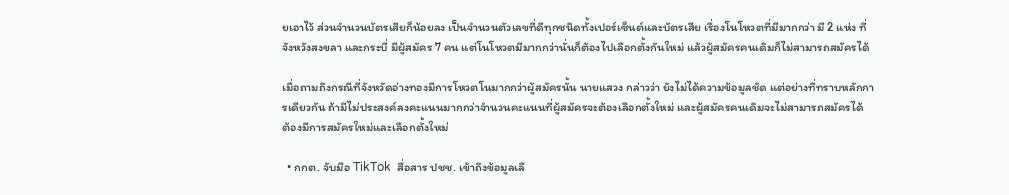ยเอาไว้ ส่วนจำนวนบัตรเสียก็น้อยลง เป็นจำนวนตัวเลขที่ดีทุกชนิดทั้งเปอร์เซ็นต์และบัตรเสีย เรื่องโนโหวตที่มีมากกว่า มี 2 แห่ง ที่จังหวังสงขลา และกระบี่ มีผู้สมัคร 7 คน แต่โนโหวตมีมากกว่านั่นก็ต้องไปเลือกตั้งกันใหม่ แล้วผู้สมัครคนเดิมก็ไม่สามารถสมัครได้

เมื่อถามถึงกรณีที่จังหวัดอ่างทองมีการโหวตโนมากกว่าผู้สมัครนั้น นายแสวง กล่าวว่า ยังไม่ได้ความข้อมูลชัด แต่อย่างที่ทราบหลักการเดียวกัน ถ้ามีไม่ประสงค์ลงคะแนนมากกว่าจำนวนคะแนนที่ผู้สมัครจะต้องเลือกตั้งใหม่ และผู้สมัครคนเดิมจะไม่สามารถสมัครได้  ต้องมีการสมัครใหม่และเลือกตั้งใหม่

  • กกต. จับมือ TikTok  สื่อสาร ปชช. เข้าถึงข้อมูลเลื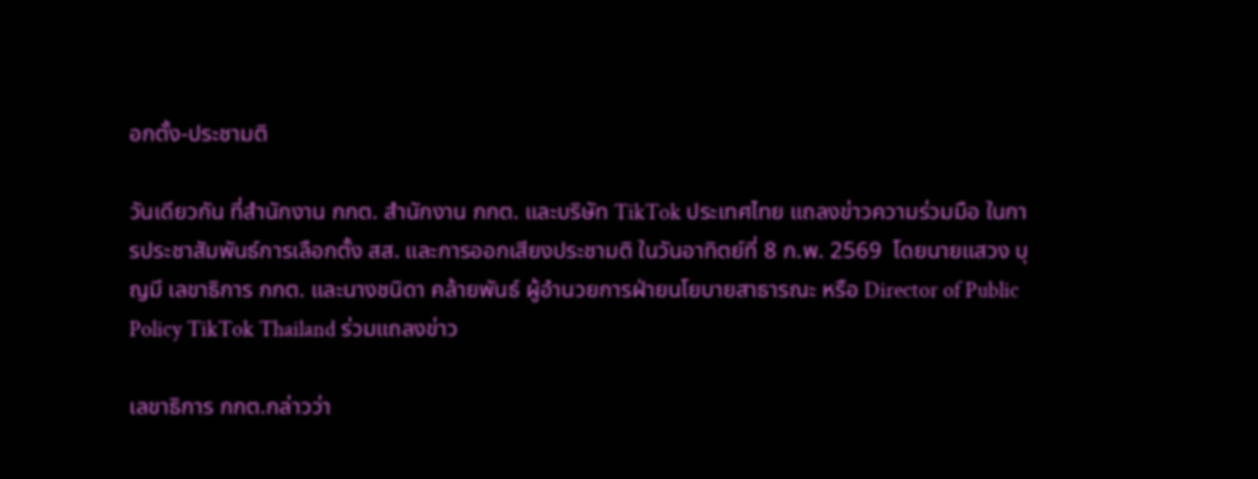อกตั้ง-ประชามติ

วันเดียวกัน ที่สำนักงาน กกต. สำนักงาน กกต. และบริษัท TikTok ประเทศไทย แถลงข่าวความร่วมมือ ในการประชาสัมพันธ์การเลือกตั้ง สส. และการออกเสียงประชามติ ในวันอาทิตย์ที่ 8 ก.พ. 2569  โดยนายแสวง บุญมี เลขาธิการ กกต. และนางชนิดา คล้ายพันธ์ ผู้อำนวยการฝ่ายนโยบายสาธารณะ หรือ Director of Public Policy TikTok Thailand ร่วมแถลงข่าว

เลขาธิการ กกต.กล่าวว่า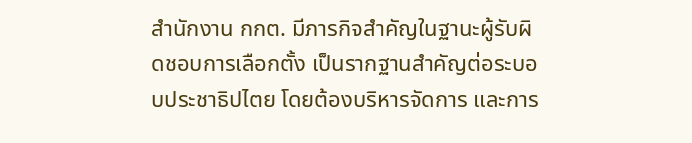สำนักงาน กกต. มีภารกิจสำคัญในฐานะผู้รับผิดชอบการเลือกตั้ง เป็นรากฐานสำคัญต่อระบอบประชาธิปไตย โดยต้องบริหารจัดการ และการ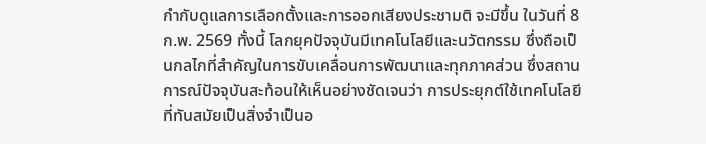กำกับดูแลการเลือกตั้งและการออกเสียงประชามติ จะมีขึ้น ในวันที่ 8 ก.พ. 2569 ทั้งนี้ โลกยุคปัจจุบันมีเทคโนโลยีและนวัตกรรม ซึ่งถือเป็นกลไกที่สำคัญในการขับเคลื่อนการพัฒนาและทุกภาคส่วน ซึ่งสถานการณ์ปัจจุบันสะท้อนให้เห็นอย่างชัดเจนว่า การประยุกต์ใช้เทคโนโลยีที่ทันสมัยเป็นสิ่งจำเป็นอ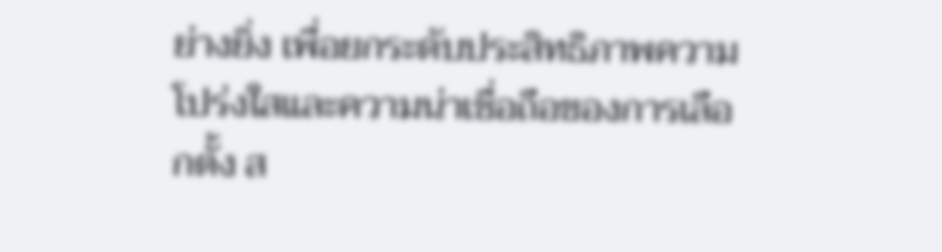ย่างยิ่ง เพื่อยกระดับประสิทธิภาพความโปร่งใสและความน่าเชื่อถือของการเลือกตั้ง ส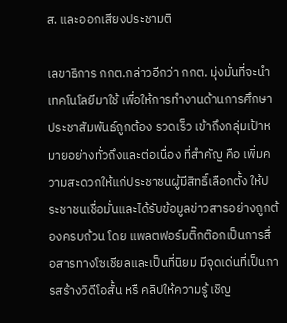ส. และออกเสียงประชามติ

เลขาธิการ กกต.กล่าวอีกว่า กกต. มุ่งมั่นที่จะนำเทคโนโลยีมาใช้ เพื่อให้การทำงานด้านการศึกษาประชาสัมพันธ์ถูกต้อง รวดเร็ว เข้าถึงกลุ่มเป้าหมายอย่างทั่วถึงและต่อเนื่อง ที่สำคัญ คือ เพิ่มความสะดวกให้แก่ประชาชนผู้มีสิทธิ์เลือกตั้ง ให้ประชาชนเชื่อมั่นและได้รับข้อมูลข่าวสารอย่างถูกต้องครบถ้วน โดย แพลตฟอร์มติ๊กต๊อกเป็นการสื่อสารทางโซเชียลและเป็นที่นิยม มีจุดเด่นที่เป็นการสร้างวิดีโอสั้น หรื คลิปให้ความรู้ เชิญ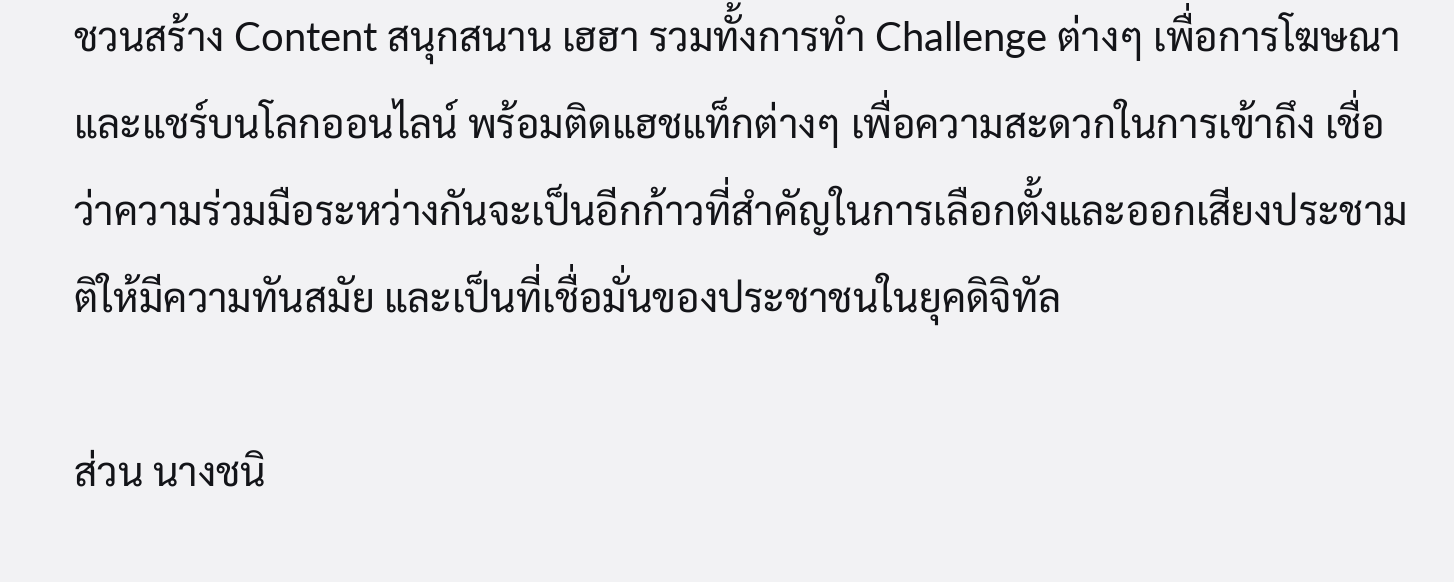ชวนสร้าง Content สนุกสนาน เฮฮา รวมทั้งการทำ Challenge ต่างๆ เพื่อการโฆษณาและแชร์บนโลกออนไลน์ พร้อมติดแฮชแท็กต่างๆ เพื่อความสะดวกในการเข้าถึง เชื่อว่าความร่วมมือระหว่างกันจะเป็นอีกก้าวที่สำคัญในการเลือกตั้งและออกเสียงประชามติให้มีความทันสมัย และเป็นที่เชื่อมั่นของประชาชนในยุคดิจิทัล

ส่วน นางชนิ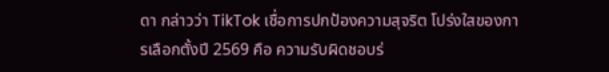ดา กล่าวว่า TikTok เชื่อการปกป้องความสุจริต โปร่งใสของการเลือกตั้งปี 2569 คือ ความรับผิดชอบร่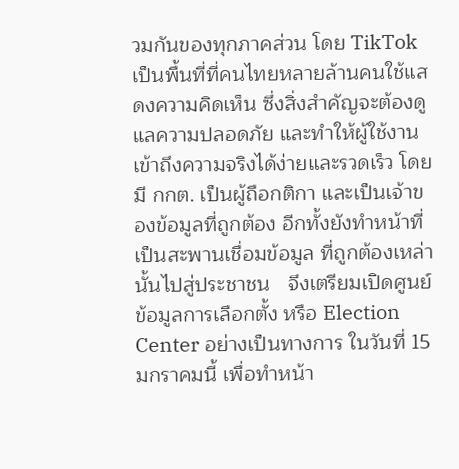วมกันของทุกภาคส่วน โดย TikTok เป็นพื้นที่ที่คนไทยหลายล้านคนใช้แสดงความคิดเห็น ซึ่งสิ่งสำคัญจะต้องดูแลความปลอดภัย และทำให้ผู้ใช้งานเข้าถึงความจริงได้ง่ายและรวดเร็ว โดยมี กกต. เป็นผู้ถือกติกา และเป็นเจ้าของข้อมูลที่ถูกต้อง อีกทั้งยังทำหน้าที่เป็นสะพานเชื่อมข้อมูล ที่ถูกต้องเหล่านั้นไปสู่ประชาชน   จึงเตรียมเปิดศูนย์ข้อมูลการเลือกตั้ง หรือ Election Center อย่างเป็นทางการ ในวันที่ 15 มกราคมนี้ เพื่อทำหน้า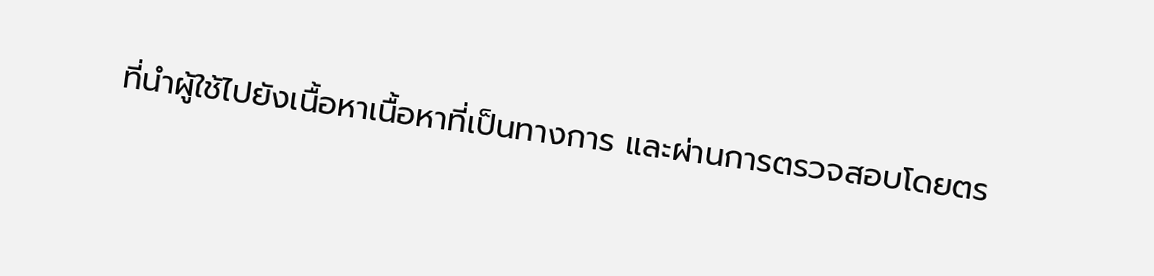ที่นำผู้ใช้ไปยังเนื้อหาเนื้อหาที่เป็นทางการ และผ่านการตรวจสอบโดยตร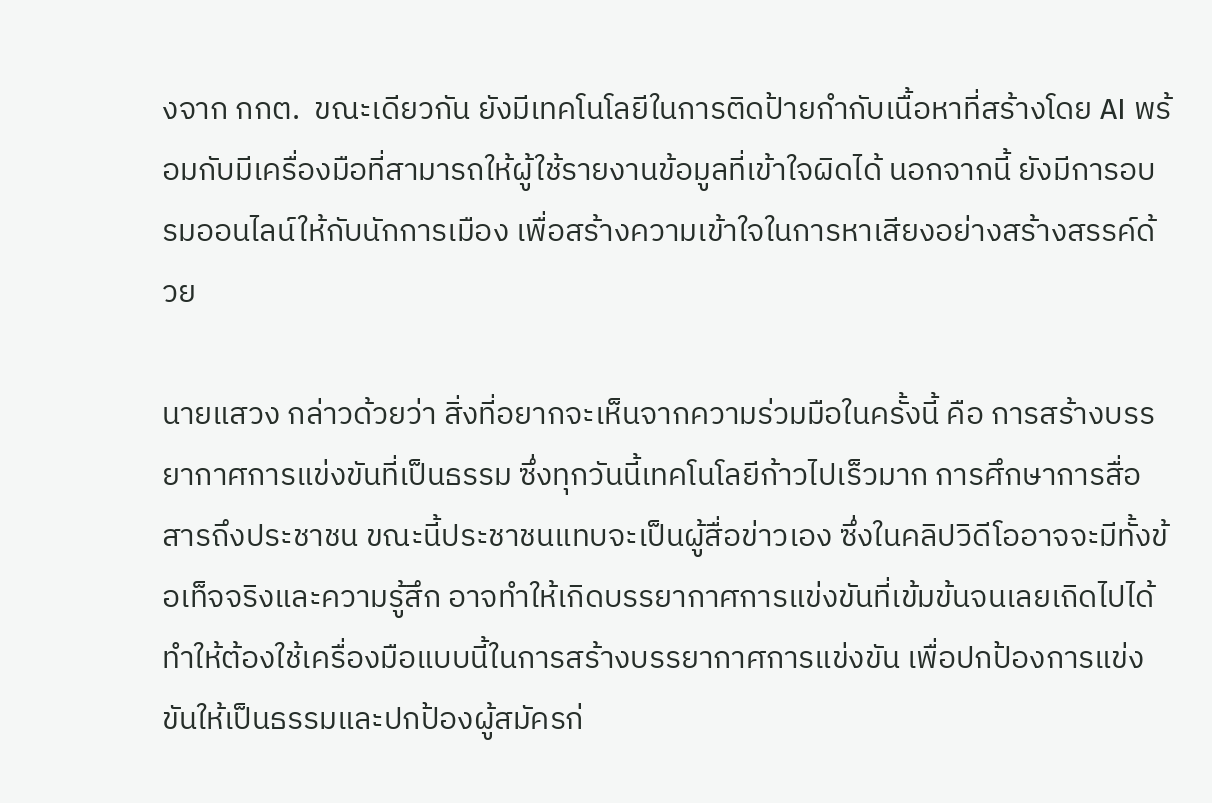งจาก กกต.  ขณะเดียวกัน ยังมีเทคโนโลยีในการติดป้ายกำกับเนื้อหาที่สร้างโดย AI พร้อมกับมีเครื่องมือที่สามารถให้ผู้ใช้รายงานข้อมูลที่เข้าใจผิดได้ นอกจากนี้ ยังมีการอบรมออนไลน์ให้กับนักการเมือง เพื่อสร้างความเข้าใจในการหาเสียงอย่างสร้างสรรค์ด้วย

นายแสวง กล่าวด้วยว่า สิ่งที่อยากจะเห็นจากความร่วมมือในครั้งนี้ คือ การสร้างบรรยากาศการแข่งขันที่เป็นธรรม ซึ่งทุกวันนี้เทคโนโลยีก้าวไปเร็วมาก การศึกษาการสื่อสารถึงประชาชน ขณะนี้ประชาชนแทบจะเป็นผู้สื่อข่าวเอง ซึ่งในคลิปวิดีโออาจจะมีทั้งข้อเท็จจริงและความรู้สึก อาจทำให้เกิดบรรยากาศการแข่งขันที่เข้มข้นจนเลยเถิดไปได้ ทำให้ต้องใช้เครื่องมือแบบนี้ในการสร้างบรรยากาศการแข่งขัน เพื่อปกป้องการแข่งขันให้เป็นธรรมและปกป้องผู้สมัครก่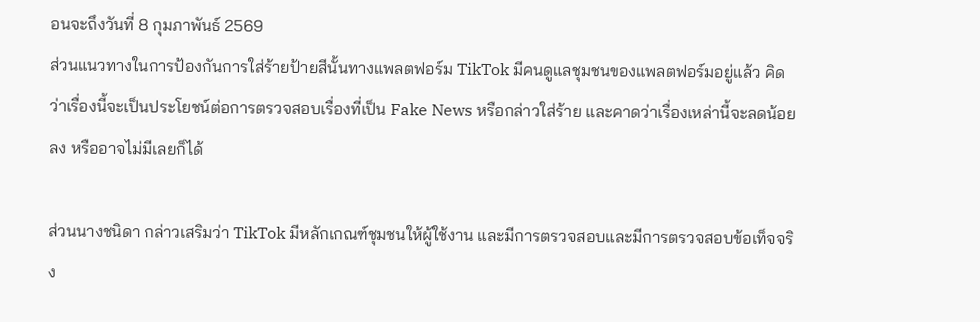อนจะถึงวันที่ 8 กุมภาพันธ์ 2569
ส่วนแนวทางในการป้องกันการใส่ร้ายป้ายสีนั้นทางแพลตฟอร์ม TikTok มีคนดูแลชุมชนของแพลตฟอร์มอยู่แล้ว คิดว่าเรื่องนี้จะเป็นประโยชน์ต่อการตรวจสอบเรื่องที่เป็น Fake News หรือกล่าวใส่ร้าย และคาดว่าเรื่องเหล่านี้จะลดน้อยลง หรืออาจไม่มีเลยก็ได้

ส่วนนางชนิดา กล่าวเสริมว่า TikTok มีหลักเกณฑ์ชุมชนให้ผู้ใช้งาน และมีการตรวจสอบและมีการตรวจสอบข้อเท็จจริง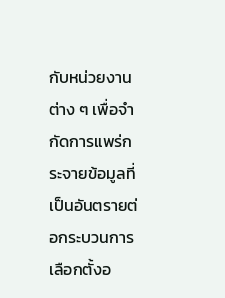กับหน่วยงานต่าง ๆ เพื่อจำกัดการแพร่กระจายข้อมูลที่เป็นอันตรายต่อกระบวนการเลือกตั้งอ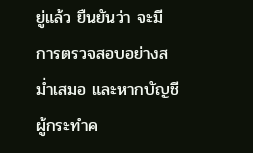ยู่แล้ว ยืนยันว่า จะมีการตรวจสอบอย่างสม่ำเสมอ และหากบัญชีผู้กระทำค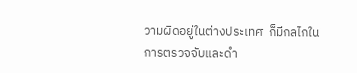วามผิดอยู่ในต่างประเทศ  ก็มีกลไกในการตรวจจับและดำ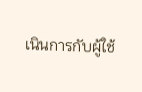เนินการกับผู้ใช้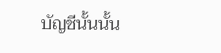บัญชีนั้นนั้น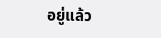อยู่แล้ว